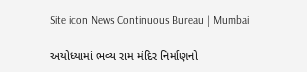Site icon News Continuous Bureau | Mumbai

અયોધ્યામાં ભવ્ય રામ મંદિર નિર્માણનો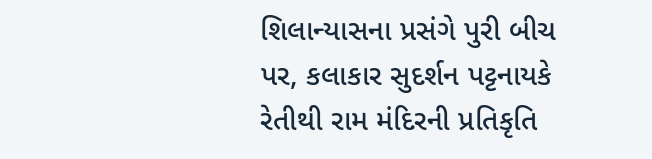શિલાન્યાસના પ્રસંગે પુરી બીચ પર, કલાકાર સુદર્શન પટ્ટનાયકે રેતીથી રામ મંદિરની પ્રતિકૃતિ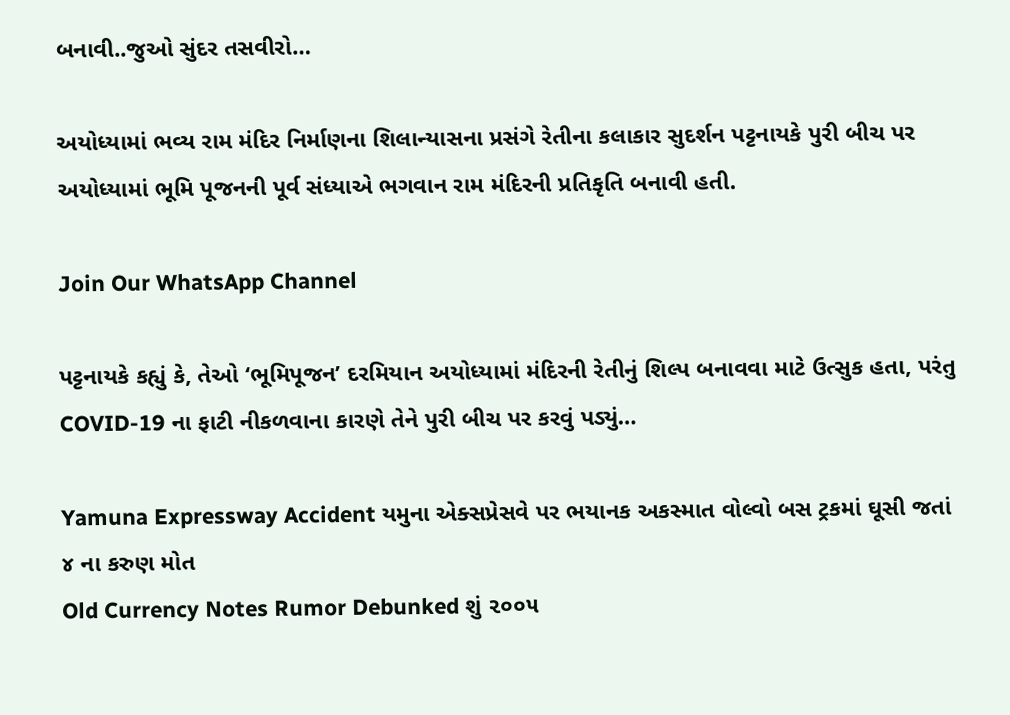બનાવી..જુઓ સુંદર તસવીરો…

અયોધ્યામાં ભવ્ય રામ મંદિર નિર્માણના શિલાન્યાસના પ્રસંગે રેતીના કલાકાર સુદર્શન પટ્ટનાયકે પુરી બીચ પર અયોધ્યામાં ભૂમિ પૂજનની પૂર્વ સંધ્યાએ ભગવાન રામ મંદિરની પ્રતિકૃતિ બનાવી હતી.

Join Our WhatsApp Channel

પટ્ટનાયકે કહ્યું કે, તેઓ ‘ભૂમિપૂજન’ દરમિયાન અયોધ્યામાં મંદિરની રેતીનું શિલ્પ બનાવવા માટે ઉત્સુક હતા, પરંતુ COVID-19 ના ફાટી નીકળવાના કારણે તેને પુરી બીચ પર કરવું પડ્યું…

Yamuna Expressway Accident યમુના એક્સપ્રેસવે પર ભયાનક અકસ્માત વોલ્વો બસ ટ્રકમાં ઘૂસી જતાં ૪ ના કરુણ મોત
Old Currency Notes Rumor Debunked શું ૨૦૦૫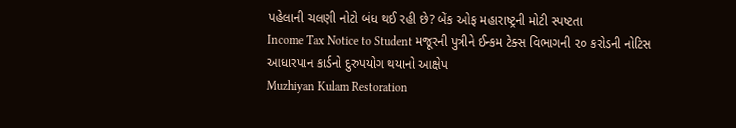પહેલાની ચલણી નોટો બંધ થઈ રહી છે? બેંક ઓફ મહારાષ્ટ્રની મોટી સ્પષ્ટતા
Income Tax Notice to Student મજૂરની પુત્રીને ઈન્કમ ટેક્સ વિભાગની ૨૦ કરોડની નોટિસ આધારપાન કાર્ડનો દુરુપયોગ થયાનો આક્ષેપ
Muzhiyan Kulam Restoration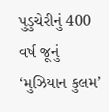પુડુચેરીનું 400 વર્ષ જૂનું ‘મુઝિયાન કુલમ’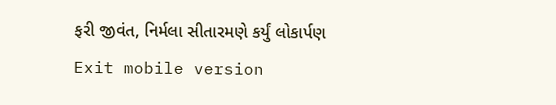ફરી જીવંત, નિર્મલા સીતારમણે કર્યું લોકાર્પણ
Exit mobile version